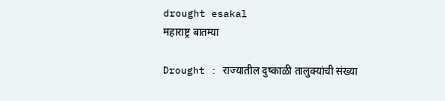drought esakal
महाराष्ट्र बातम्या

Drought : राज्यातील दुष्काळी तालुक्यांची संख्या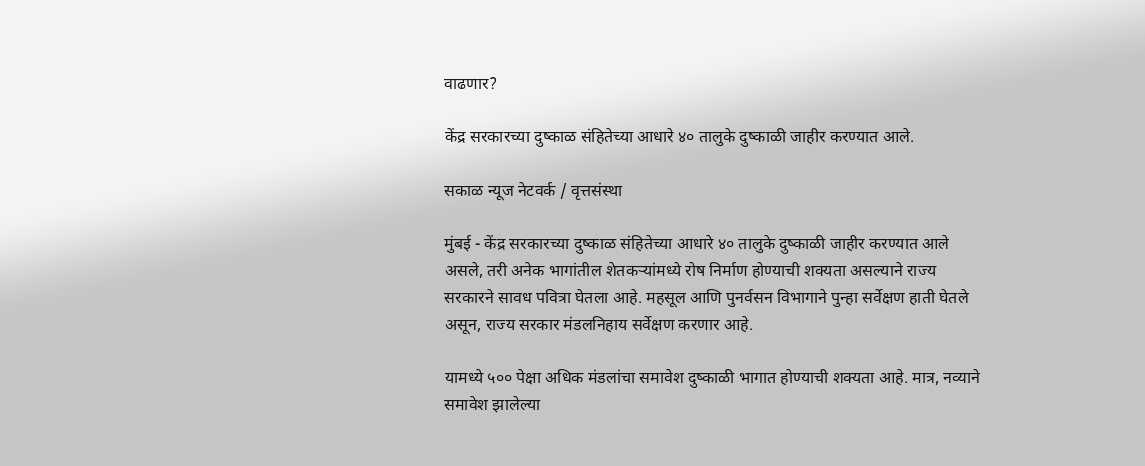वाढणार?

केंद्र सरकारच्या दुष्काळ संहितेच्या आधारे ४० तालुके दुष्काळी जाहीर करण्यात आले.

सकाळ न्यूज नेटवर्क / वृत्तसंस्था

मुंबई - केंद्र सरकारच्या दुष्काळ संहितेच्या आधारे ४० तालुके दुष्काळी जाहीर करण्यात आले असले, तरी अनेक भागांतील शेतकऱ्यांमध्ये रोष निर्माण होण्याची शक्यता असल्याने राज्य सरकारने सावध पवित्रा घेतला आहे. महसूल आणि पुनर्वसन विभागाने पुन्हा सर्वेक्षण हाती घेतले असून, राज्य सरकार मंडलनिहाय सर्वेक्षण करणार आहे.

यामध्ये ५०० पेक्षा अधिक मंडलांचा समावेश दुष्काळी भागात होण्याची शक्यता आहे. मात्र, नव्याने समावेश झालेल्या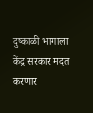दुष्काळी भागाला केंद्र सरकार मदत करणार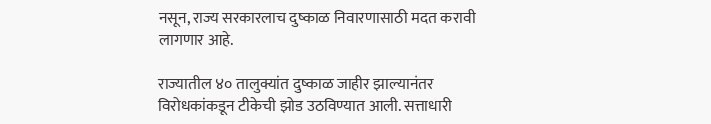नसून, राज्य सरकारलाच दुष्काळ निवारणासाठी मदत करावी लागणार आहे.

राज्यातील ४० तालुक्यांत दुष्काळ जाहीर झाल्यानंतर विरोधकांकडून टीकेची झोड उठविण्यात आली. सत्ताधारी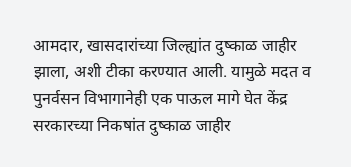आमदार, खासदारांच्या जिल्ह्यांत दुष्काळ जाहीर झाला, अशी टीका करण्यात आली. यामुळे मदत व पुनर्वसन विभागानेही एक पाऊल मागे घेत केंद्र सरकारच्या निकषांत दुष्काळ जाहीर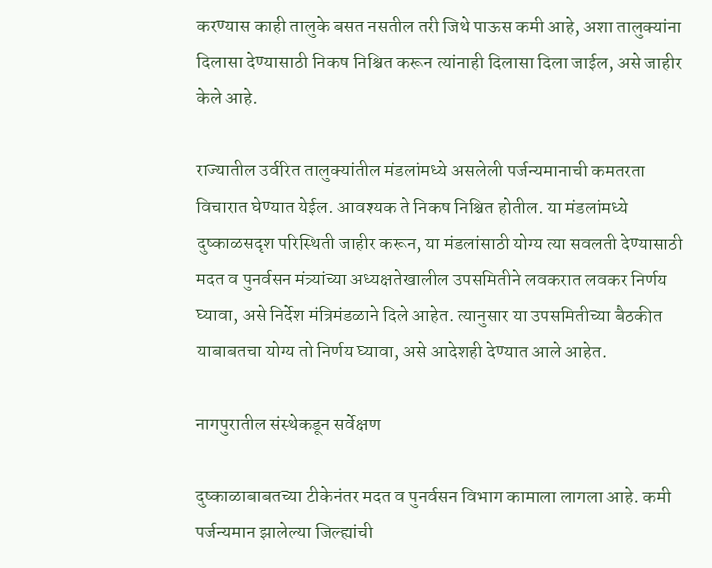करण्यास काही तालुके बसत नसतील तरी जिथे पाऊस कमी आहे, अशा तालुक्यांना दिलासा देण्यासाठी निकष निश्चित करून त्यांनाही दिलासा दिला जाईल, असे जाहीर केले आहे.

राज्यातील उर्वरित तालुक्यांतील मंडलांमध्ये असलेली पर्जन्यमानाची कमतरता विचारात घेण्यात येईल. आवश्यक ते निकष निश्चित होतील. या मंडलांमध्ये दुष्काळसदृश परिस्थिती जाहीर करून, या मंडलांसाठी योग्य त्या सवलती देण्यासाठी मदत व पुनर्वसन मंत्र्यांच्या अध्यक्षतेखालील उपसमितीने लवकरात लवकर निर्णय घ्यावा, असे निर्देश मंत्रिमंडळाने दिले आहेत. त्यानुसार या उपसमितीच्या बैठकीत याबाबतचा योग्य तो निर्णय घ्यावा, असे आदेशही देण्यात आले आहेत.

नागपुरातील संस्थेकडून सर्वेक्षण

दुष्काळाबाबतच्या टीकेनंतर मदत व पुनर्वसन विभाग कामाला लागला आहे. कमी पर्जन्यमान झालेल्या जिल्ह्यांची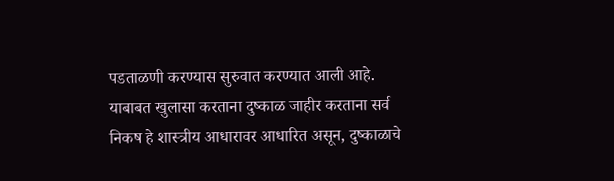पडताळणी करण्यास सुरुवात करण्यात आली आहे. याबाबत खुलासा करताना दुष्काळ जाहीर करताना सर्व निकष हे शास्त्रीय आधारावर आधारित असून, दुष्काळाचे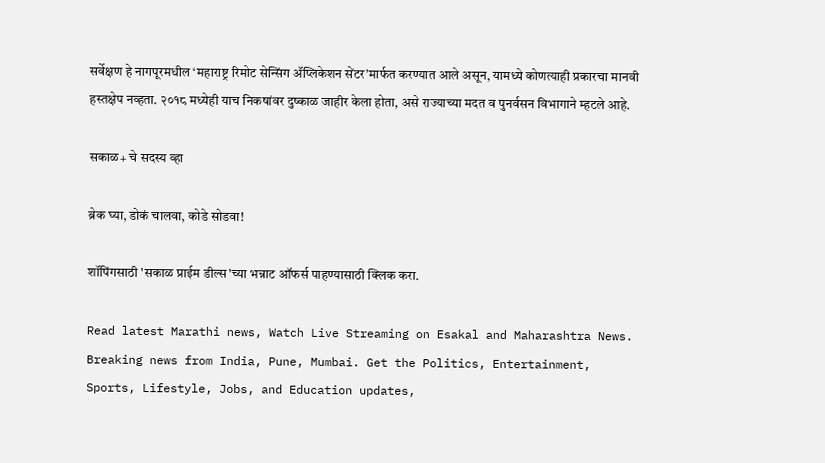सर्वेक्षण हे नागपूरमधील ‘महाराष्ट्र रिमोट सेन्सिंग ॲप्लिकेशन सेंटर’मार्फत करण्यात आले असून, यामध्ये कोणत्याही प्रकारचा मानवी हस्तक्षेप नव्हता. २०१८ मध्येही याच निकषांवर दुष्काळ जाहीर केला होता, असे राज्याच्या मदत व पुनर्वसन विभागाने म्हटले आहे.

सकाळ+ चे सदस्य व्हा

ब्रेक घ्या, डोकं चालवा, कोडे सोडवा!

शॉपिंगसाठी 'सकाळ प्राईम डील्स'च्या भन्नाट ऑफर्स पाहण्यासाठी क्लिक करा.

Read latest Marathi news, Watch Live Streaming on Esakal and Maharashtra News. Breaking news from India, Pune, Mumbai. Get the Politics, Entertainment, Sports, Lifestyle, Jobs, and Education updates,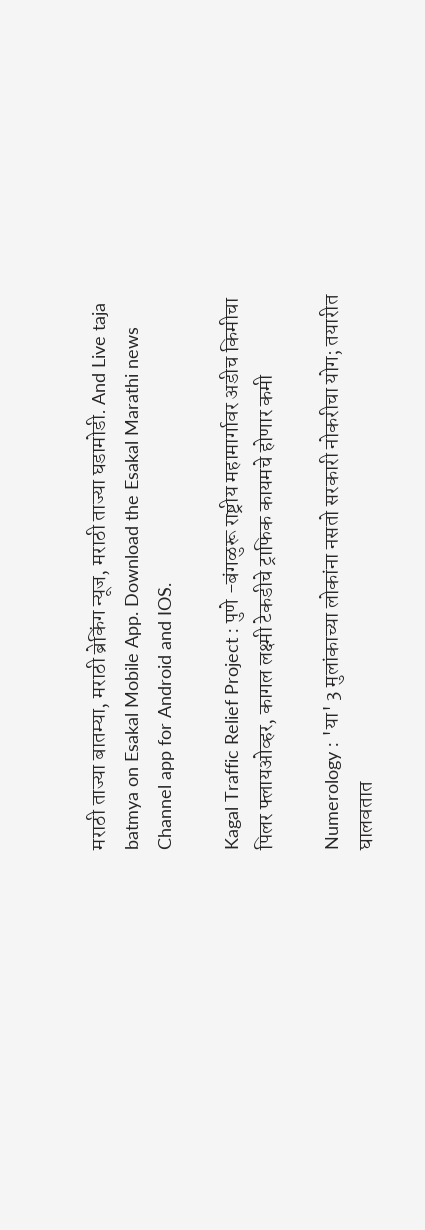मराठी ताज्या बातम्या, मराठी ब्रेकिंग न्यूज, मराठी ताज्या घडामोडी. And Live taja batmya on Esakal Mobile App. Download the Esakal Marathi news Channel app for Android and IOS.

Kagal Traffic Relief Project : पुणे -बंगळुरू राष्ट्रीय महामार्गावर अडीच किमीचा पिलर फ्लायओव्हर, कागल लक्ष्मी टेकडीचे ट्राफिक कायमचे होणार कमी

Numerology : 'या' 3 मुलांकाच्या लोकांना नसतो सरकारी नोकरीचा योग; तयारीत घालवतात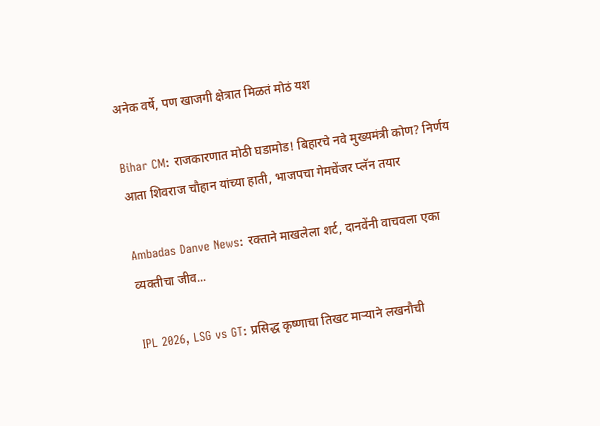अनेक वर्षे, पण खाजगी क्षेत्रात मिळतं मोठं यश

Bihar CM: राजकारणात मोठी घडामोड! बिहारचे नवे मुख्यमंत्री कोण? निर्णय आता शिवराज चौहान यांच्या हाती, भाजपचा गेमचेंजर प्लॅन तयार

Ambadas Danve News: रक्ताने माखलेला शर्ट, दानवेंनी वाचवला एका व्यक्तीचा जीव...

IPL 2026, LSG vs GT: प्रसिद्ध कृष्णाचा तिखट माऱ्याने लखनौची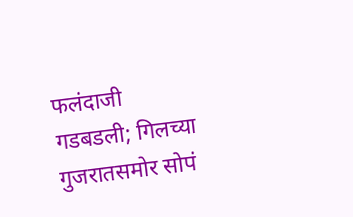फलंदाजी गडबडली; गिलच्या गुजरातसमोर सोपं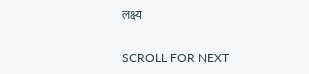लक्ष्य

SCROLL FOR NEXT